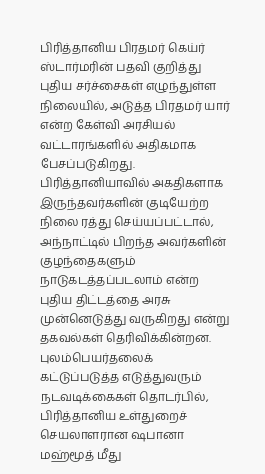பிரித்தானிய பிரதமர் கெய்ர் ஸ்டார்மரின் பதவி குறித்து புதிய சர்ச்சைகள் எழுந்துள்ள நிலையில், அடுத்த பிரதமர் யார் என்ற கேள்வி அரசியல் வட்டாரங்களில் அதிகமாக பேசப்படுகிறது.
பிரித்தானியாவில் அகதிகளாக இருந்தவர்களின் குடியேற்ற நிலை ரத்து செய்யப்பட்டால், அந்நாட்டில் பிறந்த அவர்களின் குழந்தைகளும் நாடுகடத்தப்படலாம் என்ற புதிய திட்டத்தை அரசு முன்னெடுத்து வருகிறது என்று தகவல்கள் தெரிவிக்கின்றன.
புலம்பெயர்தலைக் கட்டுப்படுத்த எடுத்துவரும் நடவடிக்கைகள் தொடர்பில், பிரித்தானிய உள்துறைச் செயலாளரான ஷபானா மஹ்மூத் மீது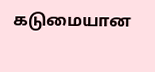கடுமையான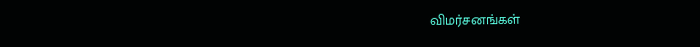விமர்சனங்கள்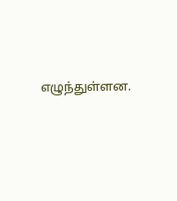எழுந்துள்ளன.